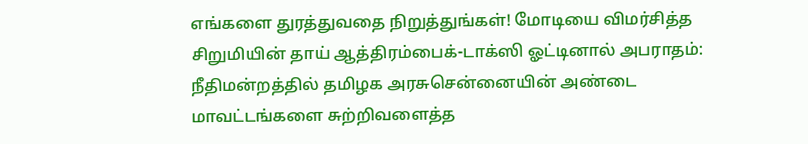எங்களை துரத்துவதை நிறுத்துங்கள்! மோடியை விமர்சித்த சிறுமியின் தாய் ஆத்திரம்பைக்-டாக்ஸி ஓட்டினால் அபராதம்: நீதிமன்றத்தில் தமிழக அரசுசென்னையின் அண்டை மாவட்டங்களை சுற்றிவளைத்த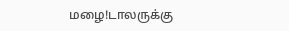மழை!டாலருக்கு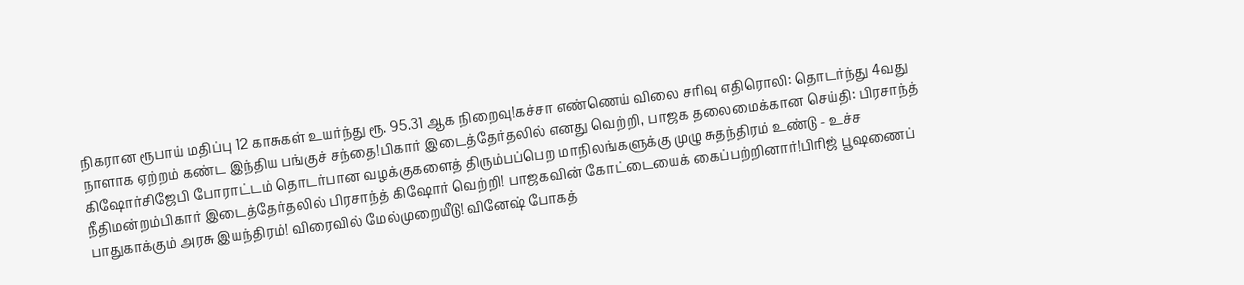நிகரான ரூபாய் மதிப்பு 12 காசுகள் உயர்ந்து ரூ. 95.31 ஆக நிறைவு!கச்சா எண்ணெய் விலை சரிவு எதிரொலி: தொடர்ந்து 4வது நாளாக ஏற்றம் கண்ட இந்திய பங்குச் சந்தை!பிகார் இடைத்தேர்தலில் எனது வெற்றி, பாஜக தலைமைக்கான செய்தி: பிரசாந்த் கிஷோர்சிஜேபி போராட்டம் தொடர்பான வழக்குகளைத் திரும்பப்பெற மாநிலங்களுக்கு முழு சுதந்திரம் உண்டு - உச்ச நீதிமன்றம்பிகார் இடைத்தேர்தலில் பிரசாந்த் கிஷோர் வெற்றி! பாஜகவின் கோட்டையைக் கைப்பற்றினார்!பிரிஜ் பூஷணைப் பாதுகாக்கும் அரசு இயந்திரம்! விரைவில் மேல்முறையீடு! வினேஷ் போகத்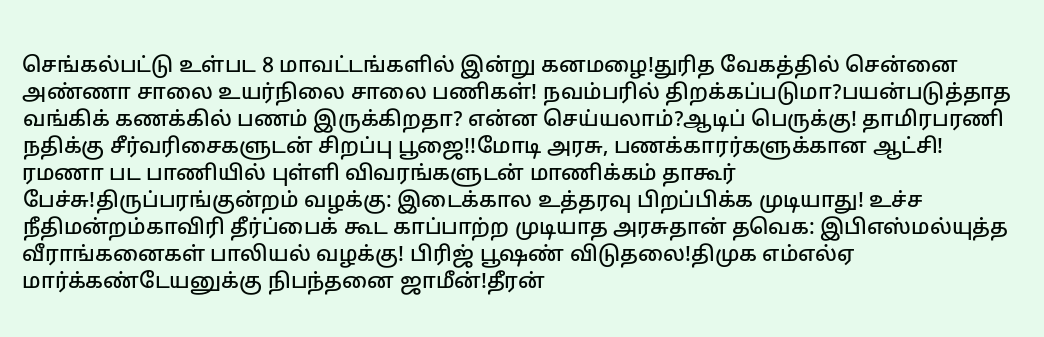செங்கல்பட்டு உள்பட 8 மாவட்டங்களில் இன்று கனமழை!துரித வேகத்தில் சென்னை அண்ணா சாலை உயர்நிலை சாலை பணிகள்! நவம்பரில் திறக்கப்படுமா?பயன்படுத்தாத வங்கிக் கணக்கில் பணம் இருக்கிறதா? என்ன செய்யலாம்?ஆடிப் பெருக்கு! தாமிரபரணி நதிக்கு சீர்வரிசைகளுடன் சிறப்பு பூஜை!!மோடி அரசு, பணக்காரர்களுக்கான ஆட்சி! ரமணா பட பாணியில் புள்ளி விவரங்களுடன் மாணிக்கம் தாகூர் பேச்சு!திருப்பரங்குன்றம் வழக்கு: இடைக்கால உத்தரவு பிறப்பிக்க முடியாது! உச்ச நீதிமன்றம்காவிரி தீர்ப்பைக் கூட காப்பாற்ற முடியாத அரசுதான் தவெக: இபிஎஸ்மல்யுத்த வீராங்கனைகள் பாலியல் வழக்கு! பிரிஜ் பூஷண் விடுதலை!திமுக எம்எல்ஏ மார்க்கண்டேயனுக்கு நிபந்தனை ஜாமீன்!தீரன்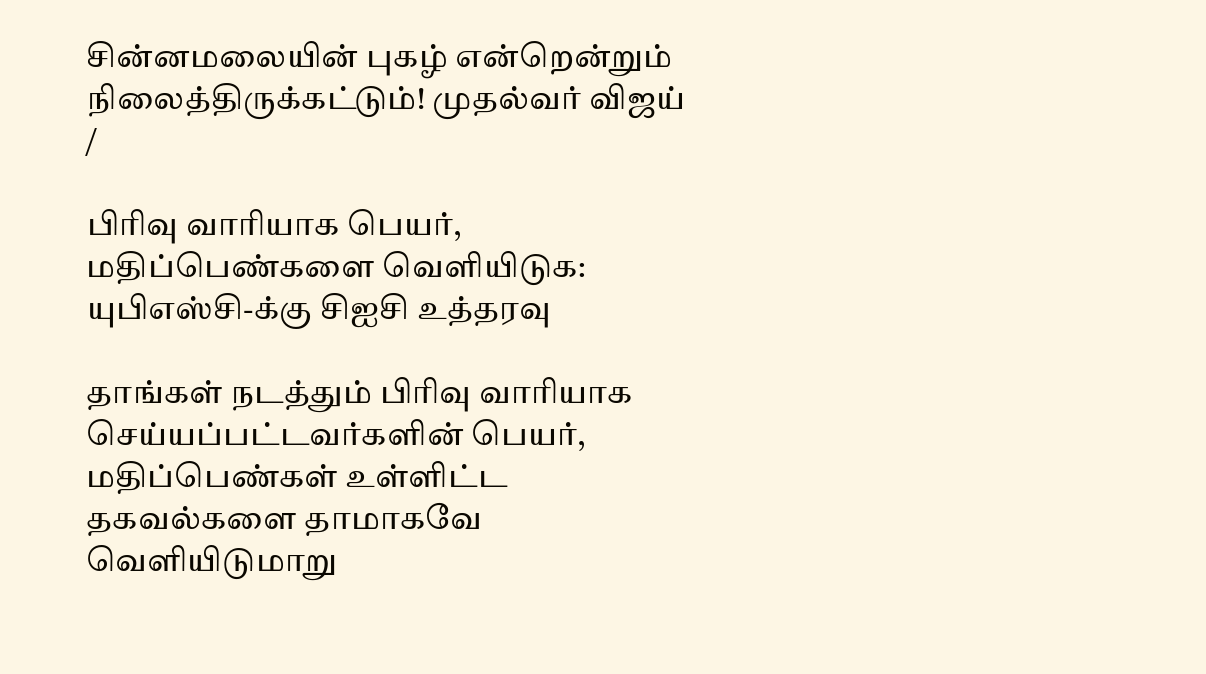சின்னமலையின் புகழ் என்றென்றும் நிலைத்திருக்கட்டும்! முதல்வர் விஜய்
/

பிரிவு வாரியாக பெயர், மதிப்பெண்களை வெளியிடுக: யுபிஎஸ்சி-க்கு சிஐசி உத்தரவு

தாங்கள் நடத்தும் பிரிவு வாரியாக செய்யப்பட்டவர்களின் பெயர், மதிப்பெண்கள் உள்ளிட்ட தகவல்களை தாமாகவே வெளியிடுமாறு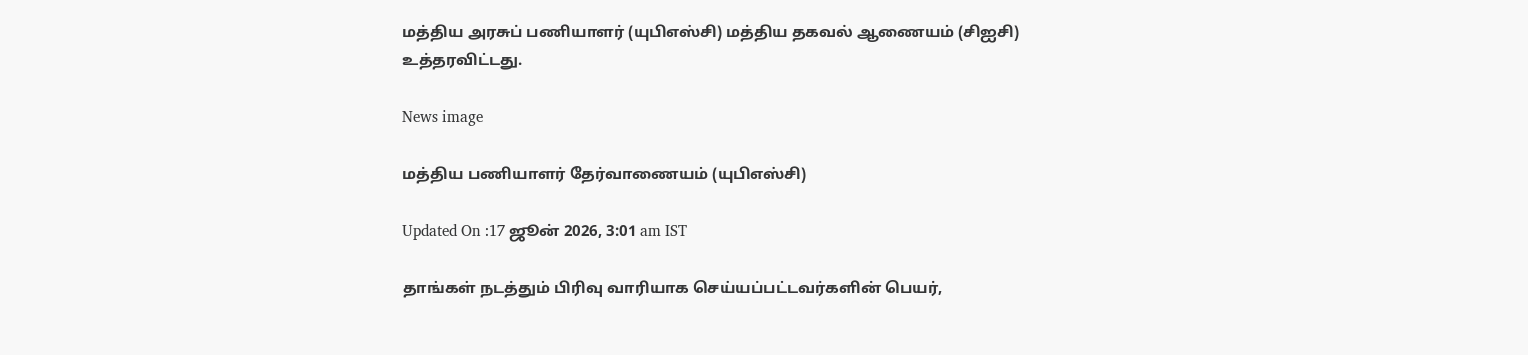மத்திய அரசுப் பணியாளர் (யுபிஎஸ்சி) மத்திய தகவல் ஆணையம் (சிஐசி) உத்தரவிட்டது.

News image

மத்திய பணியாளர் தேர்வாணையம் (யுபிஎஸ்சி)

Updated On :17 ஜூன் 2026, 3:01 am IST

தாங்கள் நடத்தும் பிரிவு வாரியாக செய்யப்பட்டவர்களின் பெயர்,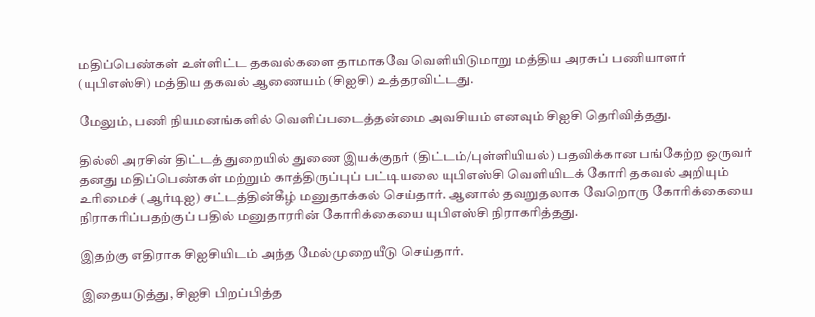மதிப்பெண்கள் உள்ளிட்ட தகவல்களை தாமாகவே வெளியிடுமாறு மத்திய அரசுப் பணியாளர் (யுபிஎஸ்சி) மத்திய தகவல் ஆணையம் (சிஐசி) உத்தரவிட்டது.

மேலும், பணி நியமனங்களில் வெளிப்படைத்தன்மை அவசியம் எனவும் சிஐசி தெரிவித்தது.

தில்லி அரசின் திட்டத் துறையில் துணை இயக்குநர் (திட்டம்/புள்ளியியல்) பதவிக்கான பங்கேற்ற ஒருவர் தனது மதிப்பெண்கள் மற்றும் காத்திருப்புப் பட்டியலை யுபிஎஸ்சி வெளியிடக் கோரி தகவல் அறியும் உரிமைச் (ஆர்டிஐ) சட்டத்தின்கீழ் மனுதாக்கல் செய்தார். ஆனால் தவறுதலாக வேறொரு கோரிக்கையை நிராகரிப்பதற்குப் பதில் மனுதாரரின் கோரிக்கையை யுபிஎஸ்சி நிராகரித்தது.

இதற்கு எதிராக சிஐசியிடம் அந்த மேல்முறையீடு செய்தார்.

இதையடுத்து, சிஐசி பிறப்பித்த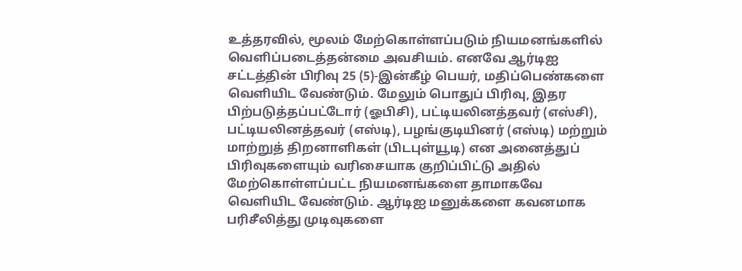உத்தரவில், மூலம் மேற்கொள்ளப்படும் நியமனங்களில் வெளிப்படைத்தன்மை அவசியம். எனவே ஆர்டிஐ சட்டத்தின் பிரிவு 25 (5)-இன்கீழ் பெயர், மதிப்பெண்களை வெளியிட வேண்டும். மேலும் பொதுப் பிரிவு, இதர பிற்படுத்தப்பட்டோர் (ஓபிசி), பட்டியலினத்தவர் (எஸ்சி), பட்டியலினத்தவர் (எஸ்டி), பழங்குடியினர் (எஸ்டி) மற்றும் மாற்றுத் திறனாளிகள் (பிடபுள்யூடி) என அனைத்துப் பிரிவுகளையும் வரிசையாக குறிப்பிட்டு அதில் மேற்கொள்ளப்பட்ட நியமனங்களை தாமாகவே வெளியிட வேண்டும். ஆர்டிஐ மனுக்களை கவனமாக பரிசீலித்து முடிவுகளை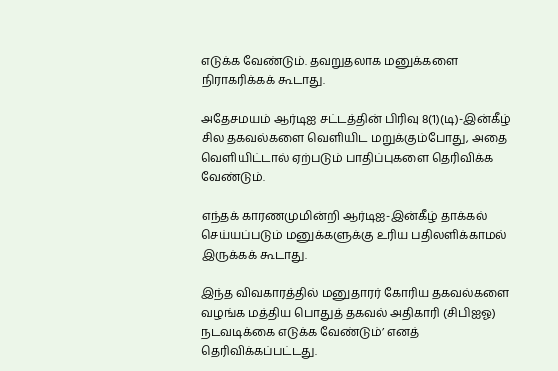எடுக்க வேண்டும். தவறுதலாக மனுக்களை நிராகரிக்கக் கூடாது.

அதேசமயம் ஆர்டிஐ சட்டத்தின் பிரிவு 8(1)(டி)-இன்கீழ் சில தகவல்களை வெளியிட மறுக்கும்போது, அதை வெளியிட்டால் ஏற்படும் பாதிப்புகளை தெரிவிக்க வேண்டும்.

எந்தக் காரணமுமின்றி ஆர்டிஐ-இன்கீழ் தாக்கல் செய்யப்படும் மனுக்களுக்கு உரிய பதிலளிக்காமல் இருக்கக் கூடாது.

இந்த விவகாரத்தில் மனுதாரர் கோரிய தகவல்களை வழங்க மத்திய பொதுத் தகவல் அதிகாரி (சிபிஐஓ) நடவடிக்கை எடுக்க வேண்டும்’ எனத் தெரிவிக்கப்பட்டது.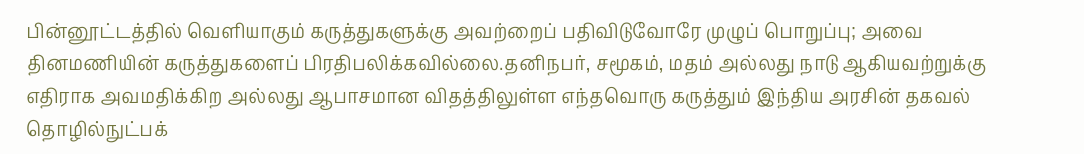பின்னூட்டத்தில் வெளியாகும் கருத்துகளுக்கு அவற்றைப் பதிவிடுவோரே முழுப் பொறுப்பு; அவை தினமணியின் கருத்துகளைப் பிரதிபலிக்கவில்லை.தனிநபர், சமூகம், மதம் அல்லது நாடு ஆகியவற்றுக்கு எதிராக அவமதிக்கிற அல்லது ஆபாசமான விதத்திலுள்ள எந்தவொரு கருத்தும் இந்திய அரசின் தகவல் தொழில்நுட்பக்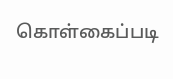கொள்கைப்படி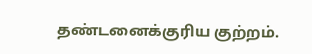தண்டனைக்குரிய குற்றம்.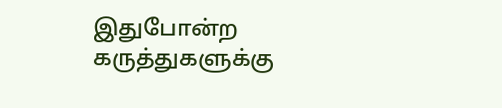இதுபோன்ற கருத்துகளுக்கு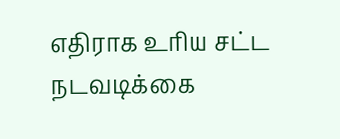எதிராக உரிய சட்ட நடவடிக்கை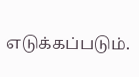எடுக்கப்படும்.